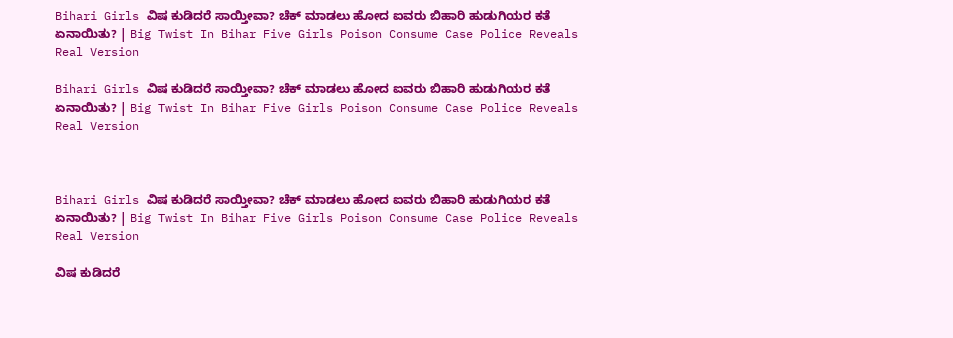Bihari Girls ವಿಷ ಕುಡಿದರೆ ಸಾಯ್ತೀವಾ? ಚೆಕ್ ಮಾಡಲು ಹೋದ ಐವರು ಬಿಹಾರಿ ಹುಡುಗಿಯರ ಕತೆ ಏನಾಯಿತು? | Big Twist In Bihar Five Girls Poison Consume Case Police Reveals Real Version

Bihari Girls ವಿಷ ಕುಡಿದರೆ ಸಾಯ್ತೀವಾ? ಚೆಕ್ ಮಾಡಲು ಹೋದ ಐವರು ಬಿಹಾರಿ ಹುಡುಗಿಯರ ಕತೆ ಏನಾಯಿತು? | Big Twist In Bihar Five Girls Poison Consume Case Police Reveals Real Version



Bihari Girls ವಿಷ ಕುಡಿದರೆ ಸಾಯ್ತೀವಾ? ಚೆಕ್ ಮಾಡಲು ಹೋದ ಐವರು ಬಿಹಾರಿ ಹುಡುಗಿಯರ ಕತೆ ಏನಾಯಿತು? | Big Twist In Bihar Five Girls Poison Consume Case Police Reveals Real Version

ವಿಷ ಕುಡಿದರೆ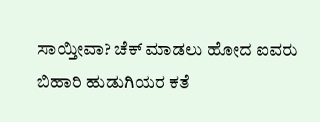ಸಾಯ್ತೀವಾ? ಚೆಕ್ ಮಾಡಲು ಹೋದ ಐವರು ಬಿಹಾರಿ ಹುಡುಗಿಯರ ಕತೆ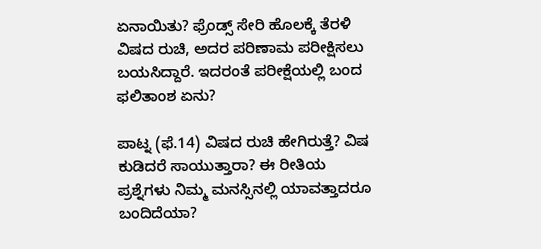ಏನಾಯಿತು? ಫ್ರೆಂಡ್ಸ್ ಸೇರಿ ಹೊಲಕ್ಕೆ ತೆರಳಿ ವಿಷದ ರುಚಿ, ಅದರ ಪರಿಣಾಮ ಪರೀಕ್ಷಿಸಲು ಬಯಸಿದ್ದಾರೆ. ಇದರಂತೆ ಪರೀಕ್ಷೆಯಲ್ಲಿ ಬಂದ ಫಲಿತಾಂಶ ಏನು?

ಪಾಟ್ನ (ಫೆ.14) ವಿಷದ ರುಚಿ ಹೇಗಿರುತ್ತೆ? ವಿಷ ಕುಡಿದರೆ ಸಾಯುತ್ತಾರಾ? ಈ ರೀತಿಯ ಪ್ರಶ್ನೆಗಳು ನಿಮ್ಮ ಮನಸ್ಸಿನಲ್ಲಿ ಯಾವತ್ತಾದರೂ ಬಂದಿದೆಯಾ?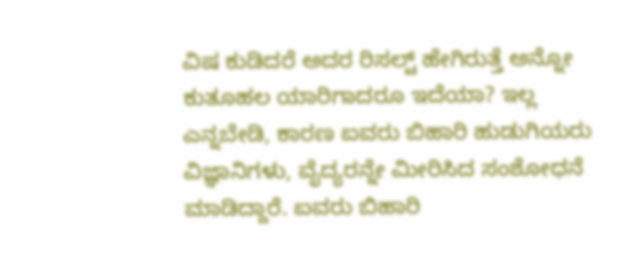ವಿಷ ಕುಡಿದರೆ ಅದರ ರಿಸಲ್ಟ್ ಹೇಗಿರುತ್ತೆ ಅನ್ನೋ ಕುತೂಹಲ ಯಾರಿಗಾದರೂ ಇದೆಯಾ? ಇಲ್ಲ ಎನ್ನಬೇಡಿ, ಕಾರಣ ಐವರು ಬಿಹಾರಿ ಹುಡುಗಿಯರು ವಿಜ್ಞಾನಿಗಳು, ವೈದ್ಯರನ್ನೇ ಮೀರಿಸಿದ ಸಂಶೋಧನೆ ಮಾಡಿದ್ದಾರೆ. ಐವರು ಬಿಹಾರಿ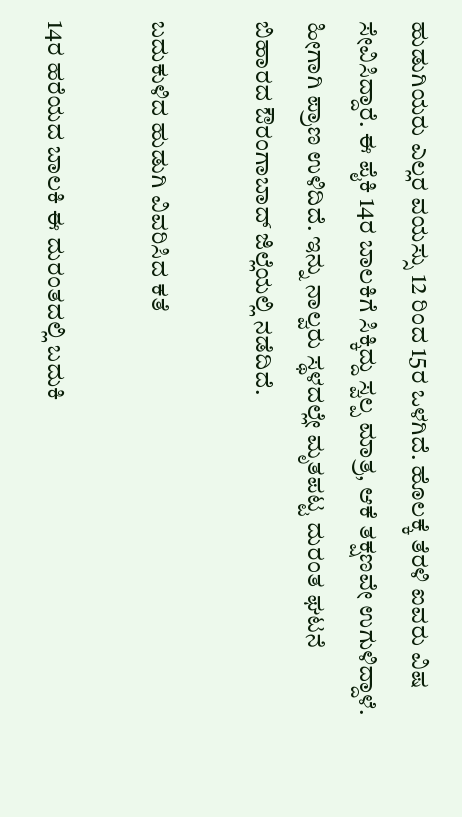ಹುಡುಗಿಯರು ಎಲ್ಲರ ವಯಸ್ಸು 12 ರಿಂದ 15ರ ಒಳಗಿದೆ. ಹೊಲಕ್ಕೆ ತೆರಳಿ ಐವರು ವಿಷ ಸೇವಿಸಿದ್ದಾರೆ. ಈ ಪೈಕಿ 14ರ ಬಾಲಕಿಗೆ ಸಿಕ್ಕಿದ್ದು ಸ್ವಲ್ಪ ಮಾತ್ರ, ಆಕೆ ತಕ್ಷಣವೇ ಉಗುಳಿದ್ದಾಳೆ. ಹೀಗಾಗಿ ಪ್ರಾಣ ಉಳಿದಿದೆ. ಇನ್ನು ನಾಲ್ವರು ಸ್ಥಳದಲ್ಲೇ ಮೃತಪಟ್ಟ ದುರಂತ ಘಟನೆ ಬಿಹಾರದ ಔರಂಗಾಬಾದ್ ಜಿಲ್ಲೆಯಲ್ಲಿ ನಡೆದಿದೆ.

ಬದುಕುಳಿದ ಹುಡುಗಿ ವಿವರಿಸಿದ ಕತೆ

14ರ ಹರೆಯದ ಬಾಲಕಿ ಈ ದುರಂತದಲ್ಲಿ ಬದುಕಿ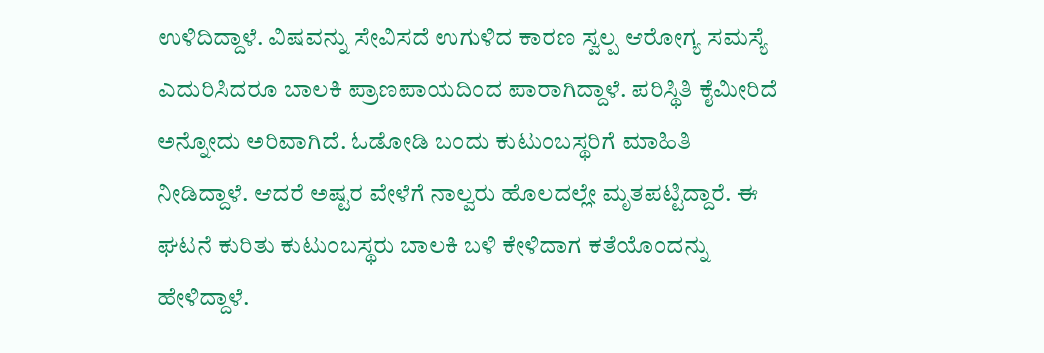ಉಳಿದಿದ್ದಾಳೆ. ವಿಷವನ್ನು ಸೇವಿಸದೆ ಉಗುಳಿದ ಕಾರಣ ಸ್ವಲ್ಪ ಆರೋಗ್ಯ ಸಮಸ್ಯೆ ಎದುರಿಸಿದರೂ ಬಾಲಕಿ ಪ್ರಾಣಪಾಯದಿಂದ ಪಾರಾಗಿದ್ದಾಳೆ. ಪರಿಸ್ಥಿತಿ ಕೈಮೀರಿದೆ ಅನ್ನೋದು ಅರಿವಾಗಿದೆ. ಓಡೋಡಿ ಬಂದು ಕುಟುಂಬಸ್ಥರಿಗೆ ಮಾಹಿತಿ ನೀಡಿದ್ದಾಳೆ. ಆದರೆ ಅಷ್ಟರ ವೇಳೆಗೆ ನಾಲ್ವರು ಹೊಲದಲ್ಲೇ ಮೃತಪಟ್ಟಿದ್ದಾರೆ. ಈ ಘಟನೆ ಕುರಿತು ಕುಟುಂಬಸ್ಥರು ಬಾಲಕಿ ಬಳಿ ಕೇಳಿದಾಗ ಕತೆಯೊಂದನ್ನು ಹೇಳಿದ್ದಾಳೆ.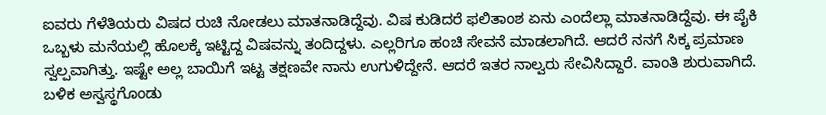ಐವರು ಗೆಳೆತಿಯರು ವಿಷದ ರುಚಿ ನೋಡಲು ಮಾತನಾಡಿದ್ದೆವು. ವಿಷ ಕುಡಿದರೆ ಫಲಿತಾಂಶ ಏನು ಎಂದೆಲ್ಲಾ ಮಾತನಾಡಿದ್ದೆವು. ಈ ಪೈಕಿ ಒಬ್ಬಳು ಮನೆಯಲ್ಲಿ ಹೊಲಕ್ಕೆ ಇಟ್ಟಿದ್ದ ವಿಷವನ್ನು ತಂದಿದ್ದಳು. ಎಲ್ಲರಿಗೂ ಹಂಚಿ ಸೇವನೆ ಮಾಡಲಾಗಿದೆ. ಆದರೆ ನನಗೆ ಸಿಕ್ಕ ಪ್ರಮಾಣ ಸ್ವಲ್ಪವಾಗಿತ್ತು. ಇಷ್ಟೇ ಅಲ್ಲ ಬಾಯಿಗೆ ಇಟ್ಟ ತಕ್ಷಣವೇ ನಾನು ಉಗುಳಿದ್ದೇನೆ. ಆದರೆ ಇತರ ನಾಲ್ವರು ಸೇವಿಸಿದ್ದಾರೆ. ವಾಂತಿ ಶುರುವಾಗಿದೆ. ಬಳಿಕ ಅಸ್ವಸ್ಥಗೊಂಡು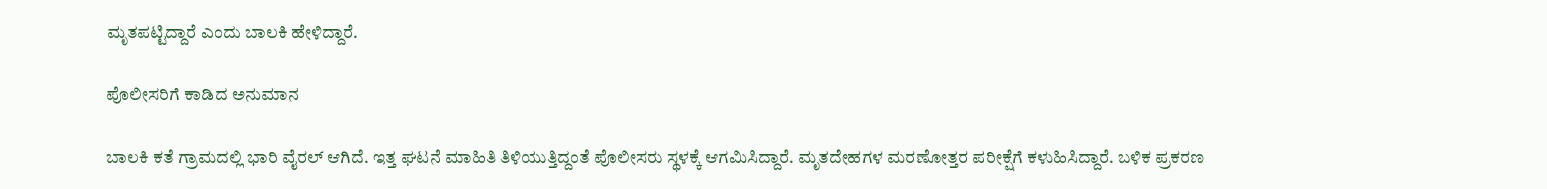ಮೃತಪಟ್ಟಿದ್ದಾರೆ ಎಂದು ಬಾಲಕಿ ಹೇಳಿದ್ದಾರೆ.

ಪೊಲೀಸರಿಗೆ ಕಾಡಿದ ಅನುಮಾನ

ಬಾಲಕಿ ಕತೆ ಗ್ರಾಮದಲ್ಲಿ ಭಾರಿ ವೈರಲ್ ಆಗಿದೆ. ಇತ್ತ ಘಟನೆ ಮಾಹಿತಿ ತಿಳಿಯುತ್ತಿದ್ದಂತೆ ಪೊಲೀಸರು ಸ್ಥಳಕ್ಕೆ ಆಗಮಿಸಿದ್ದಾರೆ. ಮೃತದೇಹಗಳ ಮರಣೋತ್ತರ ಪರೀಕ್ಷೆಗೆ ಕಳುಹಿಸಿದ್ದಾರೆ. ಬಳಿಕ ಪ್ರಕರಣ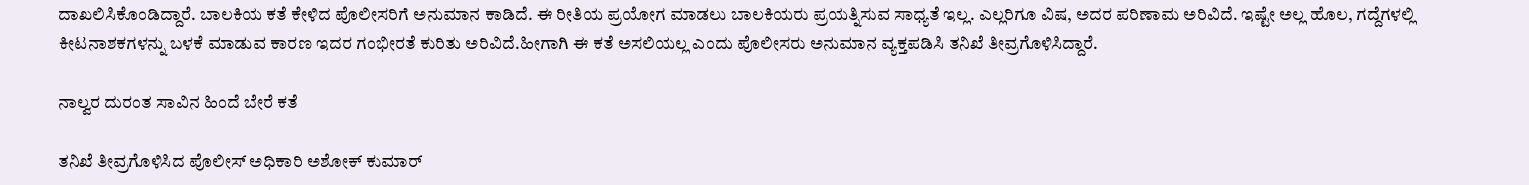ದಾಖಲಿಸಿಕೊಂಡಿದ್ದಾರೆ. ಬಾಲಕಿಯ ಕತೆ ಕೇಳಿದ ಪೊಲೀಸರಿಗೆ ಅನುಮಾನ ಕಾಡಿದೆ. ಈ ರೀತಿಯ ಪ್ರಯೋಗ ಮಾಡಲು ಬಾಲಕಿಯರು ಪ್ರಯತ್ನಿಸುವ ಸಾಧ್ಯತೆ ಇಲ್ಲ. ಎಲ್ಲರಿಗೂ ವಿಷ, ಅದರ ಪರಿಣಾಮ ಅರಿವಿದೆ. ಇಷ್ಟೇ ಅಲ್ಲ ಹೊಲ, ಗದ್ದೆಗಳಲ್ಲಿ ಕೀಟನಾಶಕಗಳನ್ನು ಬಳಕೆ ಮಾಡುವ ಕಾರಣ ಇದರ ಗಂಭೀರತೆ ಕುರಿತು ಅರಿವಿದೆ.ಹೀಗಾಗಿ ಈ ಕತೆ ಅಸಲಿಯಲ್ಲ ಎಂದು ಪೊಲೀಸರು ಅನುಮಾನ ವ್ಯಕ್ತಪಡಿಸಿ ತನಿಖೆ ತೀವ್ರಗೊಳಿಸಿದ್ದಾರೆ.

ನಾಲ್ವರ ದುರಂತ ಸಾವಿನ ಹಿಂದೆ ಬೇರೆ ಕತೆ

ತನಿಖೆ ತೀವ್ರಗೊಳಿಸಿದ ಪೊಲೀಸ್ ಅಧಿಕಾರಿ ಅಶೋಕ್ ಕುಮಾರ್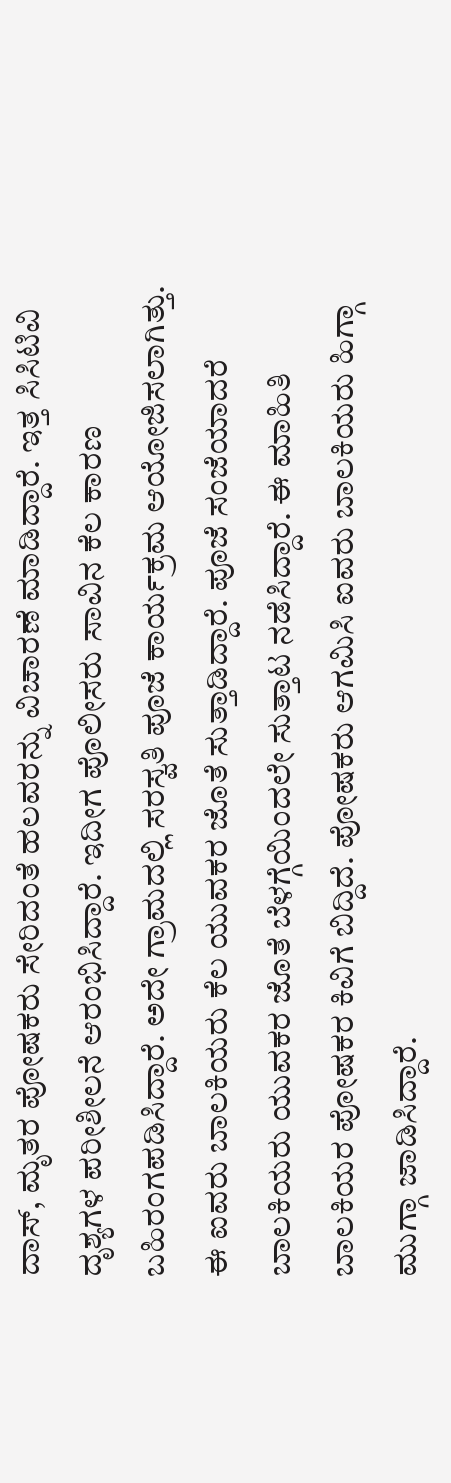ದಾಸ್, ಮೃತರ ಪೋಷಕರು ಸೇರಿದಂತೆ ಹಲವರನ್ನು ವಿಚಾರಣೆ ಮಾಡಿದ್ದಾರೆ. ಇತ್ತ ಸಿಸಿಟಿವಿ ದೃಶ್ಯಗಳ ಪರೀಶೀಲನೆ ಆರಂಭಿಸಿದ್ದಾರೆ. ಇದೀಗ ಪೊಲೀಸರು ಸಾವಿನ ಕೆಲ ಕಾರಣ ಬಹಿರಂಗಪಡಿಸಿದ್ದಾರೆ. ಅದೇ ಗ್ರಾಮದಲ್ಲಿ ಸರಸ್ವತಿ ಪೂಜೆ ಕಾರ್ಯಕ್ರಮ ಆಯೋಜಿಸಲಾಗಿತ್ತು. ಈ ಐವರು ಬಾಲಕಿಯರು ಕೆಲ ಯುವಕರ ಜೊತೆ ಸುತ್ತಾಡಿದ್ದಾರೆ. ಪೂಜೆ ಸಂಜೆಯಾದರೆ ಬಾಲಕಿಯರು ಯುವಕರ ಜೊತೆ ಬೆಳಗ್ಗೆಯಿಂದಲೇ ಸುತ್ತಾಟ ನಡೆಸಿದ್ದಾರೆ. ಈ ಮಾಹಿತಿ ಬಾಲಕಿಯರ ಪೋಷಕರ ಕಿವಿಗೆ ಬಿದ್ದಿದೆ. ಪೋಷಕರು ಆಗಮಿಸಿ ಐವರು ಬಾಲಕಿಯರು ಹಿಗ್ಗಾ ಮುಗ್ಗಾ ಜಾಡಿಸಿದ್ದಾರೆ.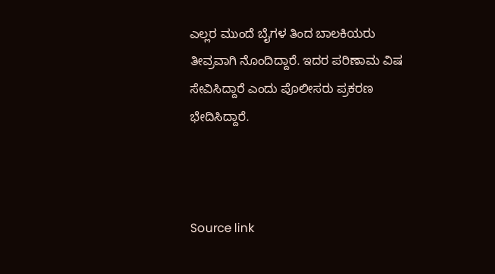ಎಲ್ಲರ ಮುಂದೆ ಬೈಗಳ ತಿಂದ ಬಾಲಕಿಯರು ತೀವ್ರವಾಗಿ ನೊಂದಿದ್ದಾರೆ. ಇದರ ಪರಿಣಾಮ ವಿಷ ಸೇವಿಸಿದ್ದಾರೆ ಎಂದು ಪೊಲೀಸರು ಪ್ರಕರಣ ಭೇದಿಸಿದ್ದಾರೆ.



Source link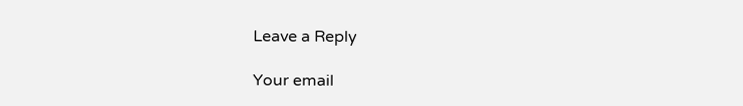Leave a Reply

Your email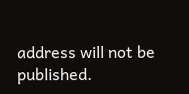address will not be published.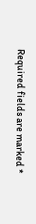Required fields are marked *